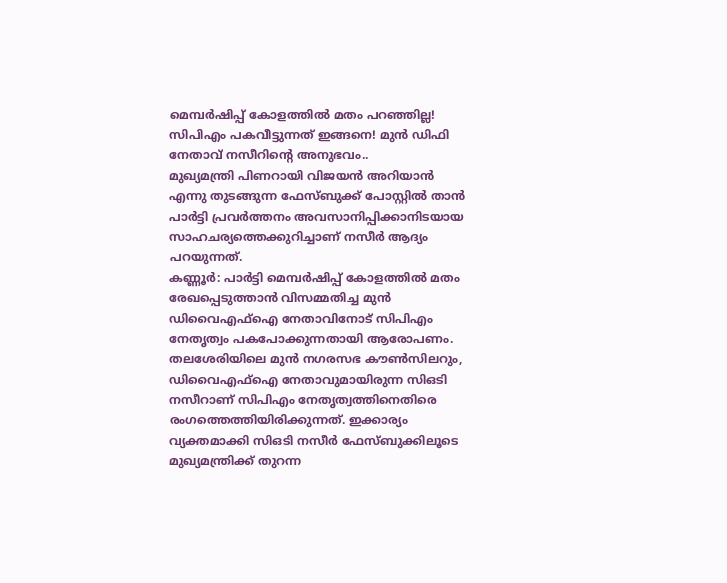മെമ്പർഷിപ്പ് കോളത്തിൽ മതം പറഞ്ഞില്ല! സിപിഎം പകവീട്ടുന്നത് ഇങ്ങനെ! മുൻ ഡിഫി നേതാവ് നസീറിന്റെ അനുഭവം..
മുഖ്യമന്ത്രി പിണറായി വിജയൻ അറിയാൻ എന്നു തുടങ്ങുന്ന ഫേസ്ബുക്ക് പോസ്റ്റിൽ താൻ പാർട്ടി പ്രവർത്തനം അവസാനിപ്പിക്കാനിടയായ സാഹചര്യത്തെക്കുറിച്ചാണ് നസീർ ആദ്യം പറയുന്നത്.
കണ്ണൂർ: പാർട്ടി മെമ്പർഷിപ്പ് കോളത്തിൽ മതം രേഖപ്പെടുത്താൻ വിസമ്മതിച്ച മുൻ ഡിവൈഎഫ്ഐ നേതാവിനോട് സിപിഎം നേതൃത്വം പകപോക്കുന്നതായി ആരോപണം. തലശേരിയിലെ മുൻ നഗരസഭ കൗൺസിലറും, ഡിവൈഎഫ്ഐ നേതാവുമായിരുന്ന സിഒടി നസീറാണ് സിപിഎം നേതൃത്വത്തിനെതിരെ രംഗത്തെത്തിയിരിക്കുന്നത്. ഇക്കാര്യം വ്യക്തമാക്കി സിഒടി നസീർ ഫേസ്ബുക്കിലൂടെ മുഖ്യമന്ത്രിക്ക് തുറന്ന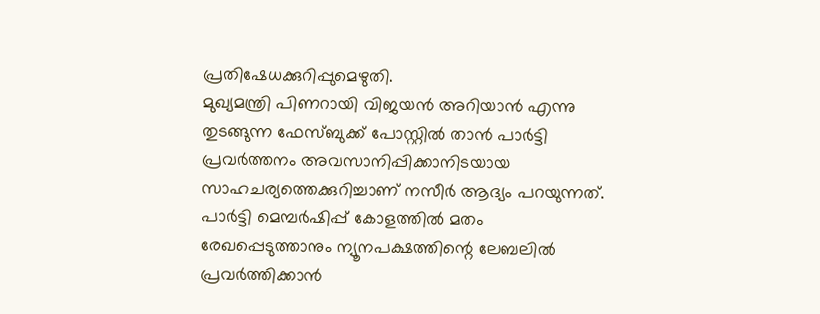പ്രതിഷേധക്കുറിപ്പുമെഴുതി.
മുഖ്യമന്ത്രി പിണറായി വിജയൻ അറിയാൻ എന്നു തുടങ്ങുന്ന ഫേസ്ബുക്ക് പോസ്റ്റിൽ താൻ പാർട്ടി പ്രവർത്തനം അവസാനിപ്പിക്കാനിടയായ സാഹചര്യത്തെക്കുറിച്ചാണ് നസീർ ആദ്യം പറയുന്നത്. പാർട്ടി മെമ്പർഷിപ്പ് കോളത്തിൽ മതം രേഖപ്പെടുത്താനും ന്യൂനപക്ഷത്തിന്റെ ലേബലിൽ പ്രവർത്തിക്കാൻ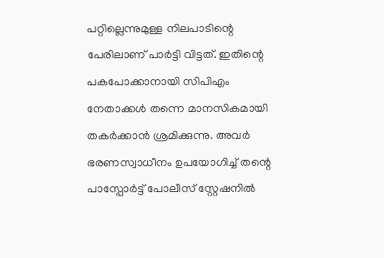പറ്റില്ലെന്നുമുള്ള നിലപാടിന്റെ പേരിലാണ് പാർട്ടി വിട്ടത്. ഇതിന്റെ പകപോക്കാനായി സിപിഎം നേതാക്കൾ തന്നെ മാനസികമായി തകർക്കാൻ ശ്രമിക്കുന്നു. അവർ ഭരണസ്വാധീനം ഉപയോഗിച്ച് തന്റെ പാസ്പോർട്ട് പോലീസ് സ്റ്റേഷനിൽ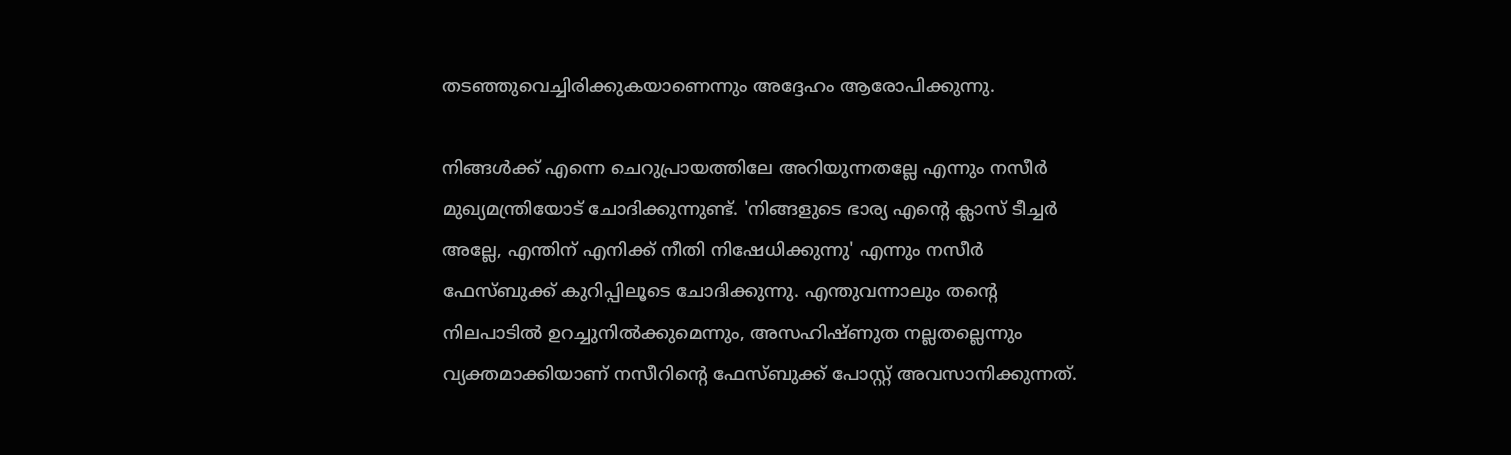തടഞ്ഞുവെച്ചിരിക്കുകയാണെന്നും അദ്ദേഹം ആരോപിക്കുന്നു.

നിങ്ങൾക്ക് എന്നെ ചെറുപ്രായത്തിലേ അറിയുന്നതല്ലേ എന്നും നസീർ മുഖ്യമന്ത്രിയോട് ചോദിക്കുന്നുണ്ട്. 'നിങ്ങളുടെ ഭാര്യ എന്റെ ക്ലാസ് ടീച്ചർ അല്ലേ, എന്തിന് എനിക്ക് നീതി നിഷേധിക്കുന്നു' എന്നും നസീർ ഫേസ്ബുക്ക് കുറിപ്പിലൂടെ ചോദിക്കുന്നു. എന്തുവന്നാലും തന്റെ നിലപാടിൽ ഉറച്ചുനിൽക്കുമെന്നും, അസഹിഷ്ണുത നല്ലതല്ലെന്നും വ്യക്തമാക്കിയാണ് നസീറിന്റെ ഫേസ്ബുക്ക് പോസ്റ്റ് അവസാനിക്കുന്നത്.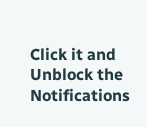Click it and Unblock the Notifications